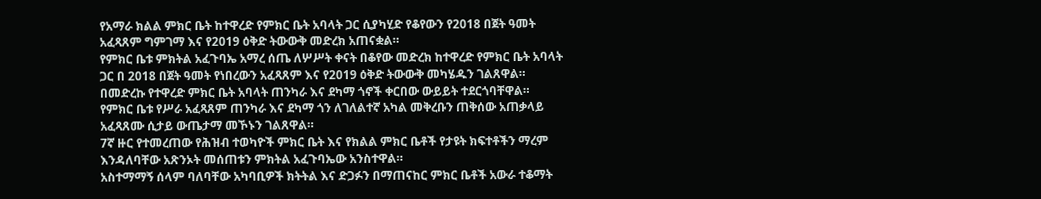የአማራ ክልል ምክር ቤት ከተዋረድ የምክር ቤት አባላት ጋር ሲያካሂድ የቆየውን የ2018 በጀት ዓመት አፈጻጸም ግምገማ እና የ2019 ዕቅድ ትውውቅ መድረክ አጠናቋል።
የምክር ቤቱ ምክትል አፈጉባኤ አማረ ሰጤ ለሦሥት ቀናት በቆየው መድረክ ከተዋረድ የምክር ቤት አባላት ጋር በ 2018 በጀት ዓመት የነበረውን አፈጻጸም እና የ2019 ዕቅድ ትውውቅ መካሄዱን ገልጸዋል። በመድረኩ የተዋረድ ምክር ቤት አባላት ጠንካራ እና ደካማ ጎኖች ቀርበው ውይይት ተደርጎባቸዋል።
የምክር ቤቱ የሥራ አፈጻጸም ጠንካራ እና ደካማ ጎን ለገለልተኛ አካል መቅረቡን ጠቅሰው አጠቃላይ አፈጻጸሙ ሲታይ ውጤታማ መኾኑን ገልጸዋል።
7ኛ ዙር የተመረጠው የሕዝብ ተወካዮች ምክር ቤት እና የክልል ምክር ቤቶች የታዩት ክፍተቶችን ማረም እንዳለባቸው አጽንኦት መሰጠቱን ምክትል አፈጉባኤው አንስተዋል።
አስተማማኝ ሰላም ባለባቸው አካባቢዎች ክትትል እና ድጋፉን በማጠናከር ምክር ቤቶች አውራ ተቆማት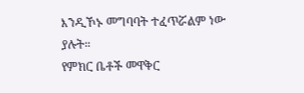እንዲኾኑ መግባባት ተፈጥሯልም ነው ያሉት።
የምክር ቤቶች መዋቅር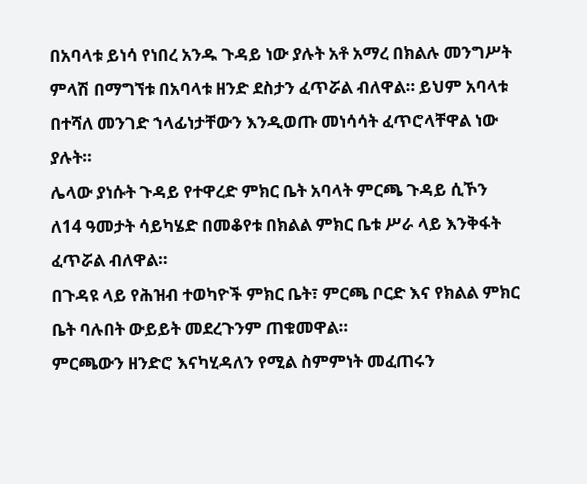በአባላቱ ይነሳ የነበረ አንዱ ጉዳይ ነው ያሉት አቶ አማረ በክልሉ መንግሥት ምላሽ በማግኘቱ በአባላቱ ዘንድ ደስታን ፈጥሯል ብለዋል። ይህም አባላቱ በተሻለ መንገድ ኀላፊነታቸውን እንዲወጡ መነሳሳት ፈጥሮላቸዋል ነው ያሉት።
ሌላው ያነሱት ጉዳይ የተዋረድ ምክር ቤት አባላት ምርጫ ጉዳይ ሲኾን ለ14 ዓመታት ሳይካሄድ በመቆየቱ በክልል ምክር ቤቱ ሥራ ላይ እንቅፋት ፈጥሯል ብለዋል።
በጉዳዩ ላይ የሕዝብ ተወካዮች ምክር ቤት፣ ምርጫ ቦርድ እና የክልል ምክር ቤት ባሉበት ውይይት መደረጉንም ጠቁመዋል።
ምርጫውን ዘንድሮ እናካሂዳለን የሚል ስምምነት መፈጠሩን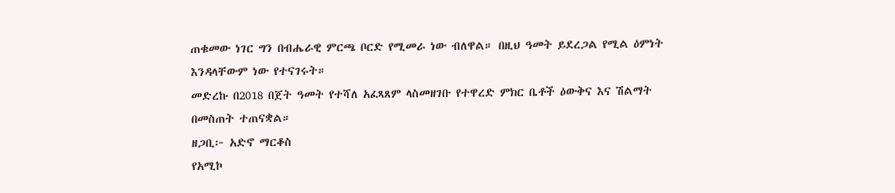ጠቁመው ነገር ግን በብሔራዊ ምርጫ ቦርድ የሚመራ ነው ብለዋል። በዚህ ዓመት ይደረጋል የሚል ዕምነት እንዳላቸውም ነው የተናገሩት።
መድረኩ በ2018 በጀት ዓመት የተሻለ አፈጻጸም ላስመዘገቡ የተዋረድ ምክር ቤቶች ዕውቅና እና ሽልማት በመስጠት ተጠናቋል።
ዘጋቢ፦ አድኖ ማርቆስ
የአሚኮ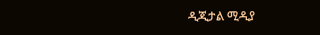ዲጂታል ሚዲያ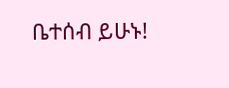ቤተሰብ ይሁኑ!